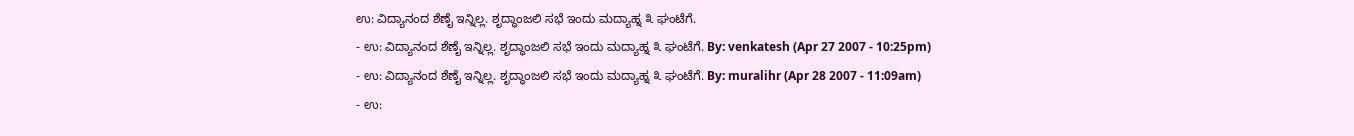ಉ: ವಿದ್ಯಾನಂದ ಶೆಣೈ ಇನ್ನಿಲ್ಲ. ಶೃದ್ಧಾಂಜಲಿ ಸಭೆ ಇಂದು ಮದ್ಯಾಹ್ನ ೩ ಘಂಟೆಗೆ.
- ಉ: ವಿದ್ಯಾನಂದ ಶೆಣೈ ಇನ್ನಿಲ್ಲ. ಶೃದ್ಧಾಂಜಲಿ ಸಭೆ ಇಂದು ಮದ್ಯಾಹ್ನ ೩ ಘಂಟೆಗೆ. By: venkatesh (Apr 27 2007 - 10:25pm)
- ಉ: ವಿದ್ಯಾನಂದ ಶೆಣೈ ಇನ್ನಿಲ್ಲ. ಶೃದ್ಧಾಂಜಲಿ ಸಭೆ ಇಂದು ಮದ್ಯಾಹ್ನ ೩ ಘಂಟೆಗೆ. By: muralihr (Apr 28 2007 - 11:09am)
- ಉ: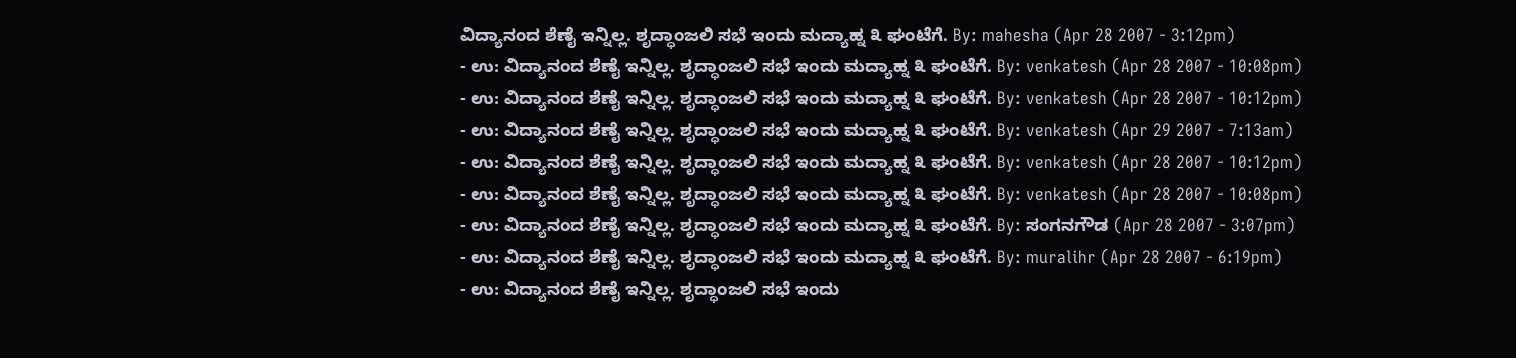ವಿದ್ಯಾನಂದ ಶೆಣೈ ಇನ್ನಿಲ್ಲ. ಶೃದ್ಧಾಂಜಲಿ ಸಭೆ ಇಂದು ಮದ್ಯಾಹ್ನ ೩ ಘಂಟೆಗೆ. By: mahesha (Apr 28 2007 - 3:12pm)
- ಉ: ವಿದ್ಯಾನಂದ ಶೆಣೈ ಇನ್ನಿಲ್ಲ. ಶೃದ್ಧಾಂಜಲಿ ಸಭೆ ಇಂದು ಮದ್ಯಾಹ್ನ ೩ ಘಂಟೆಗೆ. By: venkatesh (Apr 28 2007 - 10:08pm)
- ಉ: ವಿದ್ಯಾನಂದ ಶೆಣೈ ಇನ್ನಿಲ್ಲ. ಶೃದ್ಧಾಂಜಲಿ ಸಭೆ ಇಂದು ಮದ್ಯಾಹ್ನ ೩ ಘಂಟೆಗೆ. By: venkatesh (Apr 28 2007 - 10:12pm)
- ಉ: ವಿದ್ಯಾನಂದ ಶೆಣೈ ಇನ್ನಿಲ್ಲ. ಶೃದ್ಧಾಂಜಲಿ ಸಭೆ ಇಂದು ಮದ್ಯಾಹ್ನ ೩ ಘಂಟೆಗೆ. By: venkatesh (Apr 29 2007 - 7:13am)
- ಉ: ವಿದ್ಯಾನಂದ ಶೆಣೈ ಇನ್ನಿಲ್ಲ. ಶೃದ್ಧಾಂಜಲಿ ಸಭೆ ಇಂದು ಮದ್ಯಾಹ್ನ ೩ ಘಂಟೆಗೆ. By: venkatesh (Apr 28 2007 - 10:12pm)
- ಉ: ವಿದ್ಯಾನಂದ ಶೆಣೈ ಇನ್ನಿಲ್ಲ. ಶೃದ್ಧಾಂಜಲಿ ಸಭೆ ಇಂದು ಮದ್ಯಾಹ್ನ ೩ ಘಂಟೆಗೆ. By: venkatesh (Apr 28 2007 - 10:08pm)
- ಉ: ವಿದ್ಯಾನಂದ ಶೆಣೈ ಇನ್ನಿಲ್ಲ. ಶೃದ್ಧಾಂಜಲಿ ಸಭೆ ಇಂದು ಮದ್ಯಾಹ್ನ ೩ ಘಂಟೆಗೆ. By: ಸಂಗನಗೌಡ (Apr 28 2007 - 3:07pm)
- ಉ: ವಿದ್ಯಾನಂದ ಶೆಣೈ ಇನ್ನಿಲ್ಲ. ಶೃದ್ಧಾಂಜಲಿ ಸಭೆ ಇಂದು ಮದ್ಯಾಹ್ನ ೩ ಘಂಟೆಗೆ. By: muralihr (Apr 28 2007 - 6:19pm)
- ಉ: ವಿದ್ಯಾನಂದ ಶೆಣೈ ಇನ್ನಿಲ್ಲ. ಶೃದ್ಧಾಂಜಲಿ ಸಭೆ ಇಂದು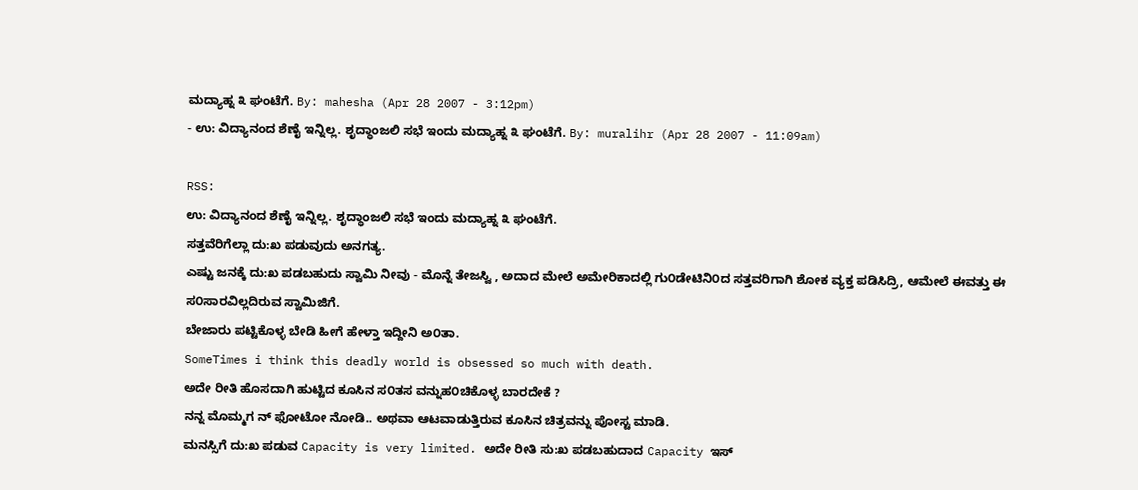ಮದ್ಯಾಹ್ನ ೩ ಘಂಟೆಗೆ. By: mahesha (Apr 28 2007 - 3:12pm)
- ಉ: ವಿದ್ಯಾನಂದ ಶೆಣೈ ಇನ್ನಿಲ್ಲ. ಶೃದ್ಧಾಂಜಲಿ ಸಭೆ ಇಂದು ಮದ್ಯಾಹ್ನ ೩ ಘಂಟೆಗೆ. By: muralihr (Apr 28 2007 - 11:09am)

RSS:
ಉ: ವಿದ್ಯಾನಂದ ಶೆಣೈ ಇನ್ನಿಲ್ಲ. ಶೃದ್ಧಾಂಜಲಿ ಸಭೆ ಇಂದು ಮದ್ಯಾಹ್ನ ೩ ಘಂಟೆಗೆ.
ಸತ್ತವೆರಿಗೆಲ್ಲಾ ದು:ಖ ಪಡುವುದು ಅನಗತ್ಯ.
ಎಷ್ಟು ಜನಕ್ಕೆ ದು:ಖ ಪಡಬಹುದು ಸ್ವಾಮಿ ನೀವು - ಮೊನ್ನೆ ತೇಜಸ್ವಿ , ಅದಾದ ಮೇಲೆ ಅಮೇರಿಕಾದಲ್ಲಿ ಗು೦ಡೇಟಿನಿ೦ದ ಸತ್ತವರಿಗಾಗಿ ಶೋಕ ವ್ಯಕ್ತ ಪಡಿಸಿದ್ರಿ, ಆಮೇಲೆ ಈವತ್ತು ಈ ಸ೦ಸಾರವಿಲ್ಲದಿರುವ ಸ್ವಾಮಿಜಿಗೆ.
ಬೇಜಾರು ಪಟ್ಟಿಕೊಳ್ಳ ಬೇಡಿ ಹೀಗೆ ಹೇಳ್ತಾ ಇದ್ದೀನಿ ಅ೦ತಾ.
SomeTimes i think this deadly world is obsessed so much with death.
ಅದೇ ರೀತಿ ಹೊಸದಾಗಿ ಹುಟ್ಟಿದ ಕೂಸಿನ ಸ೦ತಸ ವನ್ನುಹ೦ಚಿಕೊಳ್ಳ ಬಾರದೇಕೆ ?
ನನ್ನ ಮೊಮ್ಮಗ ನ್ ಫೋಟೋ ನೋಡಿ.. ಅಥವಾ ಆಟವಾಡುತ್ತಿರುವ ಕೂಸಿನ ಚಿತ್ರವನ್ನು ಪೋಸ್ಟ ಮಾಡಿ.
ಮನಸ್ಸಿಗೆ ದು:ಖ ಪಡುವ Capacity is very limited. ಅದೇ ರೀತಿ ಸು:ಖ ಪಡಬಹುದಾದ Capacity ಇಸ್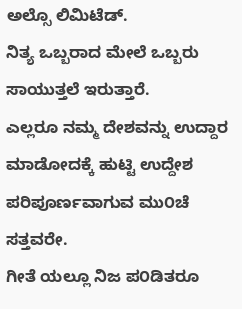ಅಲ್ಸೊ ಲಿಮಿಟೆಡ್.
ನಿತ್ಯ ಒಬ್ಬರಾದ ಮೇಲೆ ಒಬ್ಬರು ಸಾಯುತ್ತಲೆ ಇರುತ್ತಾರೆ.
ಎಲ್ಲರೂ ನಮ್ಮ ದೇಶವನ್ನು ಉದ್ದಾರ ಮಾಡೋದಕ್ಕೆ ಹುಟ್ಟಿ ಉದ್ದೇಶ ಪರಿಪೂರ್ಣವಾಗುವ ಮು೦ಚೆ ಸತ್ತವರೇ.
ಗೀತೆ ಯಲ್ಲೂ ನಿಜ ಪ೦ಡಿತರೂ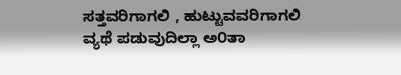ಸತ್ತವರಿಗಾಗಲಿ , ಹುಟ್ಟುವವರಿಗಾಗಲಿ ವ್ಯಥೆ ಪಡುವುದಿಲ್ಲಾ ಅ೦ತಾ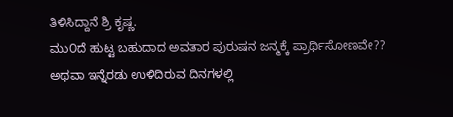ತಿಳಿಸಿದ್ದಾನೆ ಶ್ರಿ ಕೃಷ್ಣ.
ಮು೦ದೆ ಹುಟ್ಟ ಬಹುದಾದ ಅವತಾರ ಪುರುಷನ ಜನ್ಮಕ್ಕೆ ಪ್ರಾರ್ಥಿಸೋಣವೇ??
ಅಥವಾ ಇನ್ನೆರಡು ಉಳಿದಿರುವ ದಿನಗಳಲ್ಲಿ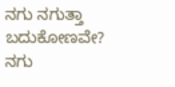ನಗು ನಗುತ್ತಾ ಬದುಕೋಣವೇ?
ನಗು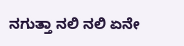ನಗುತ್ತಾ ನಲಿ ನಲಿ ಏನೇ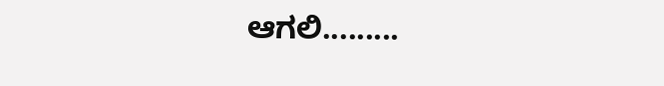ಆಗಲಿ.........